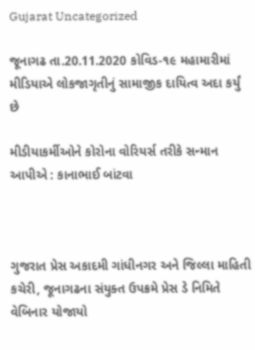Gujarat Uncategorized

જૂનાગઢ તા.20.11.2020 કોવિડ-૧૯ મહામારીમાં મીડિયાએ લોકજાગૃતીનું સામાજીક દાયિત્વ અદા કર્યું છે

મીડીયાકર્મીઓને કોરોના વોરિયર્સ તરીકે સન્માન આપીએ : કાનાભાઈ બાંટવા



ગુજરાત પ્રેસ અકાદમી ગાંધીનગર અને જિલ્લા માહિતી કચેરી, જૂનાગઢના સંયુક્ત ઉપક્રમે પ્રેસ ડે નિમિતે વેબિનાર યોજાયો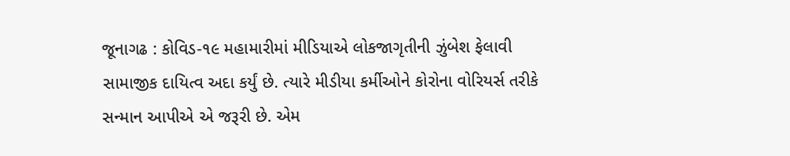જૂનાગઢ : કોવિડ-૧૯ મહામારીમાં મીડિયાએ લોકજાગૃતીની ઝુંબેશ ફેલાવી સામાજીક દાયિત્વ અદા કર્યું છે. ત્યારે મીડીયા કર્મીઓને કોરોના વોરિયર્સ તરીકે સન્માન આપીએ એ જરૂરી છે. એમ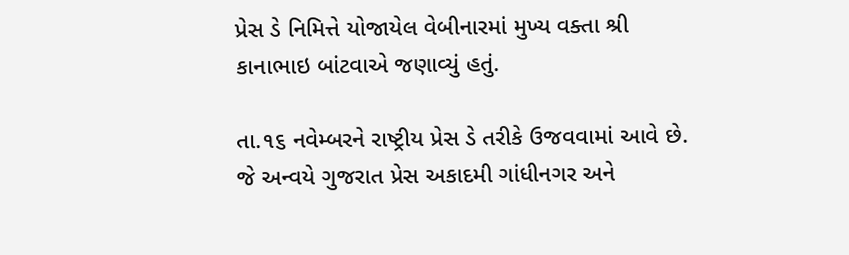પ્રેસ ડે નિમિત્તે યોજાયેલ વેબીનારમાં મુખ્ય વક્તા શ્રી કાનાભાઇ બાંટવાએ જણાવ્યું હતું.

તા.૧૬ નવેમ્બરને રાષ્ટ્રીય પ્રેસ ડે તરીકે ઉજવવામાં આવે છે. જે અન્વયે ગુજરાત પ્રેસ અકાદમી ગાંધીનગર અને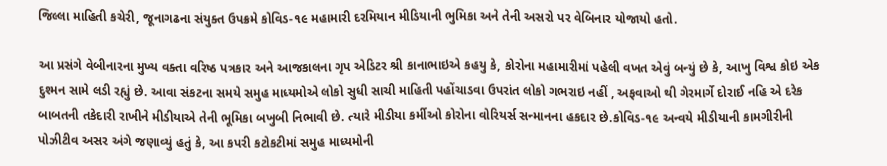જિલ્લા માહિતી કચેરી, જૂનાગઢના સંયુક્ત ઉપક્રમે કોવિડ-૧૯ મહામારી દરમિયાન મીડિયાની ભુમિકા અને તેની અસરો પર વેબિનાર યોજાયો હતો.

આ પ્રસંગે વેબીનારના મુખ્ય વક્તા વરિષ્ઠ પત્રકાર અને આજકાલના ગૃપ એડિટર શ્રી કાનાભાઇએ કહયુ કે, કોરોના મહામારીમાં પહેલી વખત એવું બન્યું છે કે, આખુ વિશ્વ કોઇ એક દુશ્મન સામે લડી રહ્યું છે. આવા સંકટના સમયે સમુહ માધ્યમોએ લોકો સુધી સાચી માહિતી પહોંચાડવા ઉપરાંત લોકો ગભરાઇ નહીં , અફવાઓ થી ગેરમાર્ગે દોરાઈ નહિ એ દરેક બાબતની તકેદારી રાખીને મીડીયાએ તેની ભૂમિકા બખુબી નિભાવી છે. ત્યારે મીડીયા કર્મીઓ કોરોના વોરિયર્સ સન્માનના હકદાર છે.કોવિડ-૧૯ અન્વયે મીડીયાની કામગીરીની પોઝીટીવ અસર અંગે જણાવ્યું હતું કે, આ કપરી કટોકટીમાં સમુહ માધ્યમોની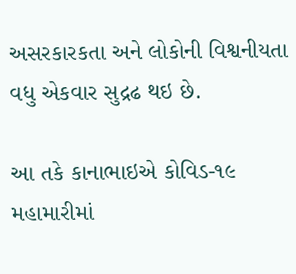અસરકારકતા અને લોકોની વિશ્વનીયતા વધુ એકવાર સુદ્રઢ થઇ છે.

આ તકે કાનાભાઇએ કોવિડ-૧૯ મહામારીમાં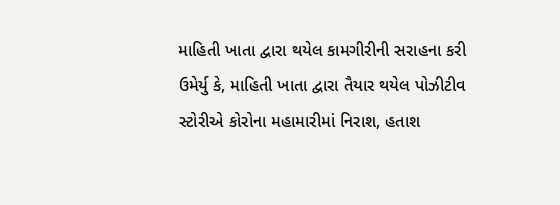માહિતી ખાતા દ્વારા થયેલ કામગીરીની સરાહના કરી ઉમેર્યુ કે, માહિતી ખાતા દ્વારા તૈયાર થયેલ પોઝીટીવ સ્ટોરીએ કોરોના મહામારીમાં નિરાશ, હતાશ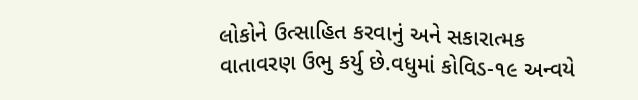લોકોને ઉત્સાહિત કરવાનું અને સકારાત્મક વાતાવરણ ઉભુ કર્યુ છે.વધુમાં કોવિડ-૧૯ અન્વયે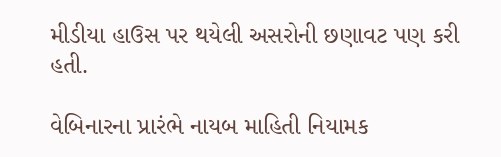મીડીયા હાઉસ પર થયેલી અસરોની છણાવટ પણ કરી હતી.

વેબિનારના પ્રારંભે નાયબ માહિતી નિયામક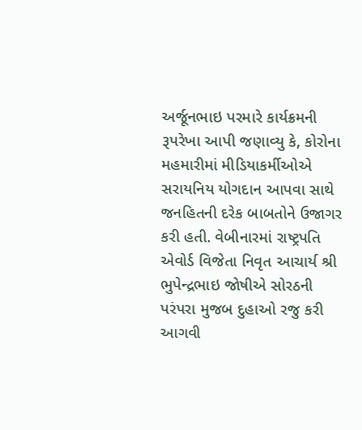અર્જૂનભાઇ પરમારે કાર્યક્રમની રૂપરેખા આપી જણાવ્યુ કે, કોરોના મહમારીમાં મીડિયાકર્મીઓએ સરાયનિય યોગદાન આપવા સાથે જનહિતની દરેક બાબતોને ઉજાગર કરી હતી. વેબીનારમાં રાષ્ટ્રપતિ એવોર્ડ વિજેતા નિવૃત આચાર્ય શ્રી ભુપેન્દ્રભાઇ જોષીએ સોરઠની પરંપરા મુજબ દુહાઓ રજુ કરી આગવી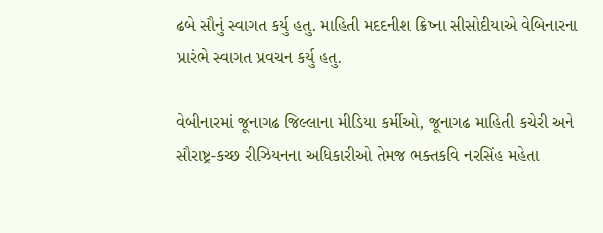ઢબે સૌનું સ્વાગત કર્યુ હતુ. માહિતી મદદનીશ ક્રિષ્ના સીસોદીયાએ વેબિનારના પ્રારંભે સ્વાગત પ્રવચન કર્યુ હતુ.

વેબીનારમાં જૂનાગઢ જિલ્લાના મીડિયા કર્મીઓ, જૂનાગઢ માહિતી કચેરી અને સૌરાષ્ટ્ર-કચ્છ રીઝિયનના અધિકારીઓ તેમજ ભક્તકવિ નરસિંહ મહેતા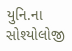યુનિ.ના સોશ્યોલોજી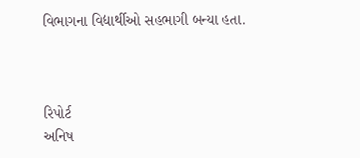વિભાગના વિદ્યાર્થીઓ સહભાગી બન્યા હતા.



રિપોર્ટ
અનિષ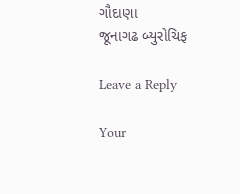ગૌદાણા
જૂનાગઢ બ્યુરોચિફ

Leave a Reply

Your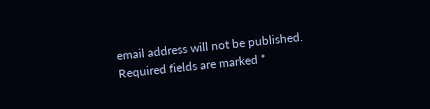email address will not be published. Required fields are marked *